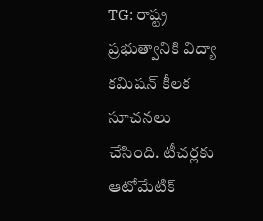TG: రాష్ట్ర ప్రభుత్వానికి విద్యా కమిషన్ కీలక సూచనలు చేసింది. టీచర్లకు ఆటోమేటిక్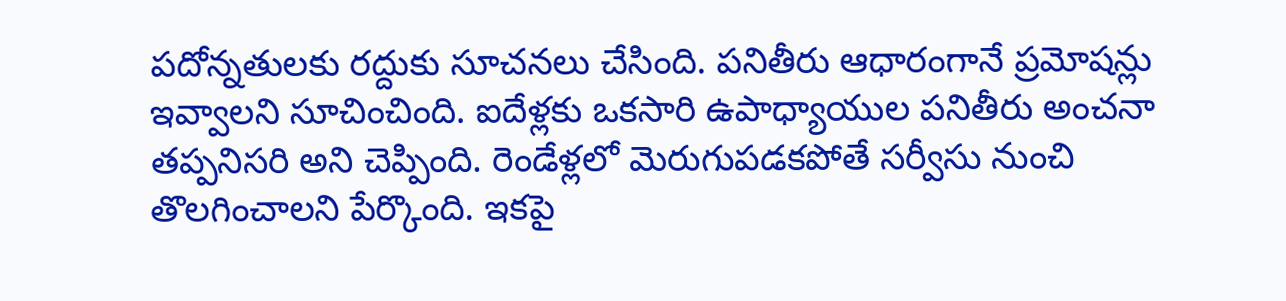పదోన్నతులకు రద్దుకు సూచనలు చేసింది. పనితీరు ఆధారంగానే ప్రమోషన్లు ఇవ్వాలని సూచించింది. ఐదేళ్లకు ఒకసారి ఉపాధ్యాయుల పనితీరు అంచనా తప్పనిసరి అని చెప్పింది. రెండేళ్లలో మెరుగుపడకపోతే సర్వీసు నుంచి తొలగించాలని పేర్కొంది. ఇకపై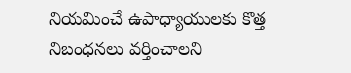నియమించే ఉపాధ్యాయులకు కొత్త నిబంధనలు వర్తించాలని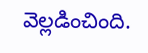వెల్లడించింది.